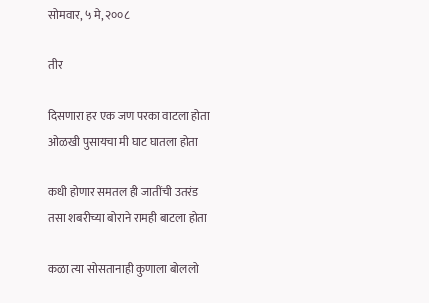सोमवार, ५ मे, २००८

तीर

दिसणारा हर एक जण परका वाटला होता
ओळखी पुसायचा मी घाट घातला होता

कधी होणार समतल ही जातींची उतरंड
तसा शबरीच्या बोराने रामही बाटला होता

कळा त्या सोसतानाही कुणाला बोललो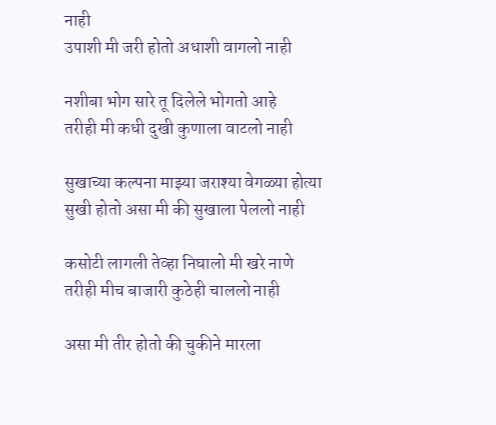नाही
उपाशी मी जरी होतो अधाशी वागलो नाही

नशीबा भोग सारे तू दिलेले भोगतो आहे
तरीही मी कधी दुखी कुणाला वाटलो नाही

सुखाच्या कल्पना माझ्या जराश्या वेगळ्या होत्या
सुखी होतो असा मी की सुखाला पेललो नाही

कसोटी लागली तेव्हा निघालो मी खरे नाणे
तरीही मीच बाजारी कुठेही चाललो नाही

असा मी तीर होतो की चुकीने मारला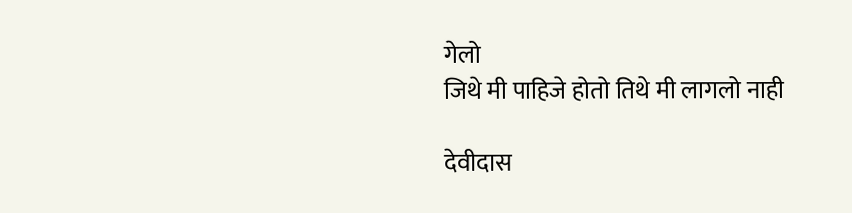गेलो
जिथे मी पाहिजे होतो तिथे मी लागलो नाही

देवीदास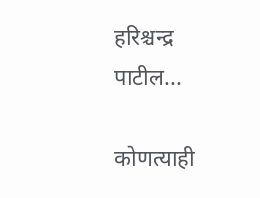हरिश्चन्द्र पाटील...

कोणत्याही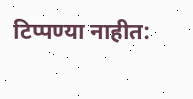टिप्पण्‍या नाहीत: